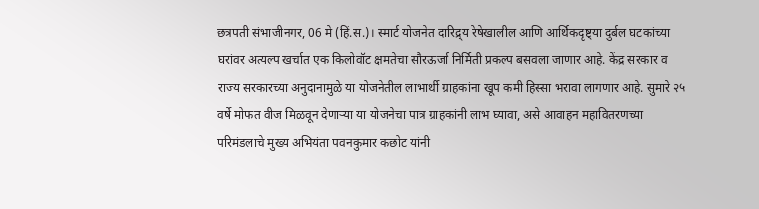छत्रपती संभाजीनगर, 06 मे (हिं.स.)। स्मार्ट योजनेत दारिद्र्य रेषेखालील आणि आर्थिकदृष्ट्या दुर्बल घटकांच्या घरांवर अत्यल्प खर्चात एक किलोवॉट क्षमतेचा सौरऊर्जा निर्मिती प्रकल्प बसवला जाणार आहे. केंद्र सरकार व राज्य सरकारच्या अनुदानामुळे या योजनेतील लाभार्थी ग्राहकांना खूप कमी हिस्सा भरावा लागणार आहे. सुमारे २५ वर्षे मोफत वीज मिळवून देणाऱ्या या योजनेचा पात्र ग्राहकांनी लाभ घ्यावा, असे आवाहन महावितरणच्या परिमंडलाचे मुख्य अभियंता पवनकुमार कछोट यांनी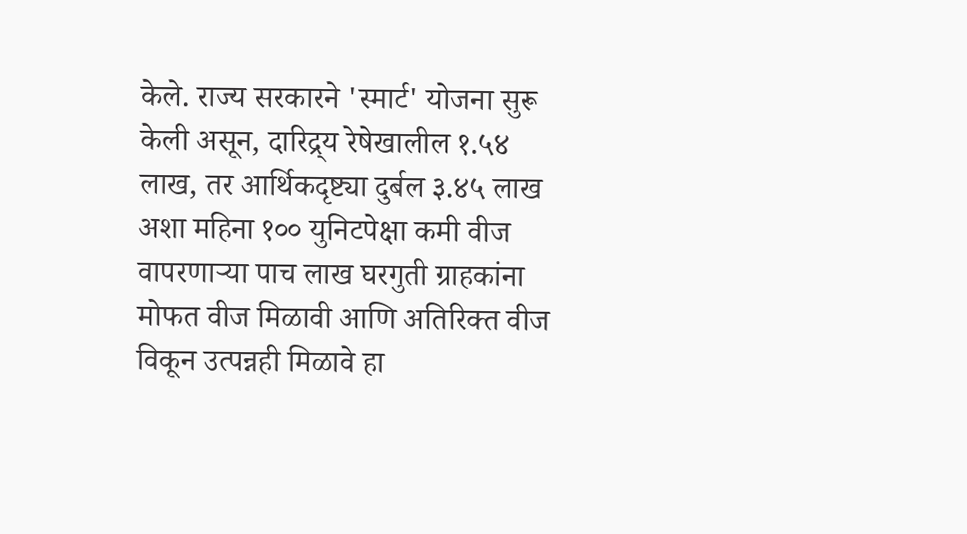केले. राज्य सरकारने 'स्मार्ट' योजना सुरू केली असून, दारिद्र्य रेषेखालील १.५४ लाख, तर आर्थिकदृष्ट्या दुर्बल ३.४५ लाख अशा महिना १०० युनिटपेक्षा कमी वीज वापरणाऱ्या पाच लाख घरगुती ग्राहकांना मोफत वीज मिळावी आणि अतिरिक्त वीज विकून उत्पन्नही मिळावे हा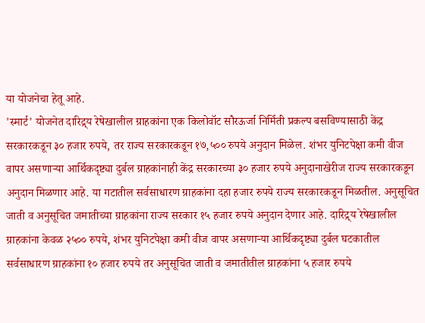या योजनेचा हेतू आहे.
'स्मार्ट' योजनेत दारिद्र्य रेषेखालील ग्राहकांना एक किलोवॉट सौरऊर्जा निर्मिती प्रकल्प बसविण्यासाठी केंद्र सरकारकडून ३० हजार रुपये, तर राज्य सरकारकडून १७,५०० रुपये अनुदान मिळेल. शंभर युनिटपेक्षा कमी वीज वापर असणाऱ्या आर्थिकदृष्ट्या दुर्बल ग्राहकांनाही केंद्र सरकारच्या ३० हजार रुपये अनुदानाखेरीज राज्य सरकारकडून अनुदान मिळणार आहे. या गटातील सर्वसाधारण ग्राहकांना दहा हजार रुपये राज्य सरकारकडून मिळतील. अनुसूचित जाती व अनुसूचित जमातीच्या ग्राहकांना राज्य सरकार १५ हजार रुपये अनुदान देणार आहे. दारिद्र्य रेषेखालील ग्राहकांना केवळ २५०० रुपये, शंभर युनिटपेक्षा कमी वीज वापर असणाऱ्या आर्थिकदृष्ट्या दुर्बल घटकातील सर्वसाधारण ग्राहकांना १० हजार रुपये तर अनुसूचित जाती व जमातीतील ग्राहकांना ५ हजार रुपये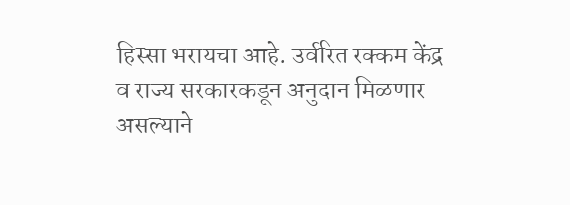हिस्सा भरायचा आहे. उर्वरित रक्कम केंद्र व राज्य सरकारकडून अनुदान मिळणार असल्याने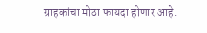ग्राहकांचा मोठा फायदा होणार आहे.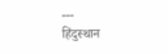---
हिंदुस्थान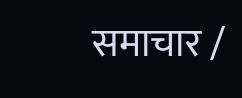समाचार /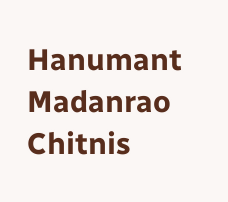Hanumant Madanrao Chitnis